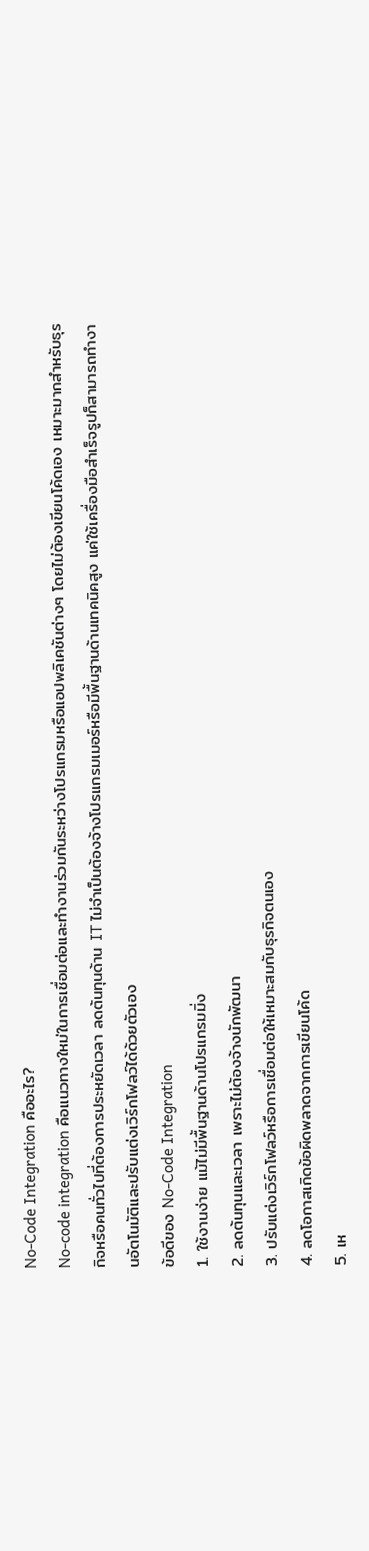No-Code Integration คืออะไร?
No-code integration คือแนวทางใหม่ในการเชื่อมต่อและทำงานร่วมกันระหว่างโปรแกรมหรือแอปพลิเคชันต่างๆ โดยไม่ต้องเขียนโค้ดเอง เหมาะมากสำหรับธุรกิจหรือคนทั่วไปที่ต้องการประหยัดเวลา ลดต้นทุนด้าน IT ไม่จำเป็นต้องจ้างโปรแกรมเมอร์หรือมีพื้นฐานด้านเทคนิคสูง แค่ใช้เครื่องมือสำเร็จรูปก็สามารถทำงานอัตโนมัติและปรับแต่งเวิร์กโฟลว์ได้ด้วยตัวเอง
ข้อดีของ No-Code Integration
1. ใช้งานง่าย แม้ไม่มีพื้นฐานด้านโปรแกรมมิ่ง
2. ลดต้นทุนและเวลา เพราะไม่ต้องจ้างนักพัฒนา
3. ปรับแต่งเวิร์กโฟลว์หรือการเชื่อมต่อให้เหมาะสมกับธุรกิจตนเอง
4. ลดโอกาสเกิดข้อผิดพลาดจากการเขียนโค้ด
5. เห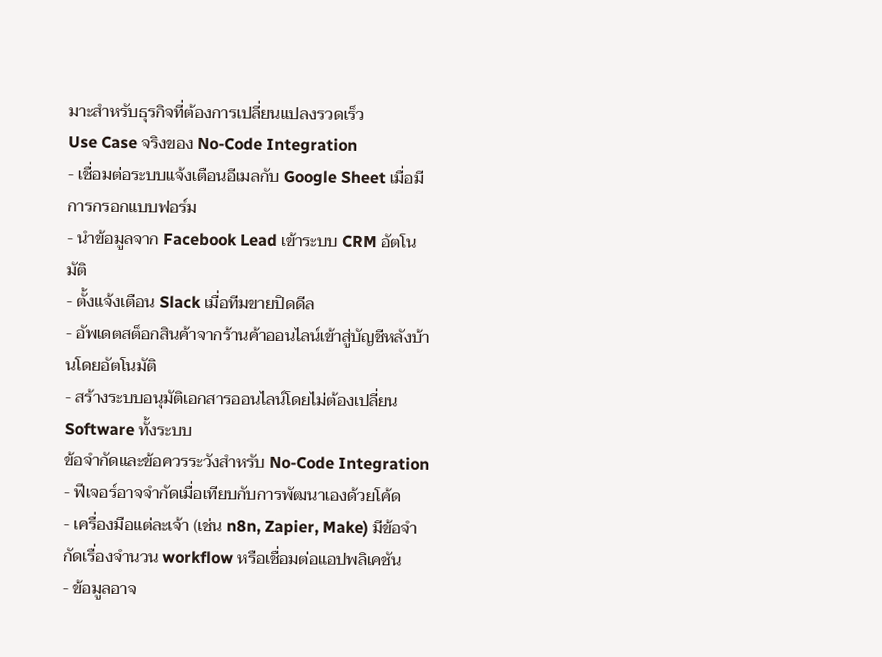มาะสำหรับธุรกิจที่ต้องการเปลี่ยนแปลงรวดเร็ว
Use Case จริงของ No-Code Integration
- เชื่อมต่อระบบแจ้งเตือนอีเมลกับ Google Sheet เมื่อมีการกรอกแบบฟอร์ม
- นำข้อมูลจาก Facebook Lead เข้าระบบ CRM อัตโนมัติ
- ตั้งแจ้งเตือน Slack เมื่อทีมขายปิดดีล
- อัพเดตสต็อกสินค้าจากร้านค้าออนไลน์เข้าสู่บัญชีหลังบ้านโดยอัตโนมัติ
- สร้างระบบอนุมัติเอกสารออนไลน์โดยไม่ต้องเปลี่ยน Software ทั้งระบบ
ข้อจำกัดและข้อควรระวังสำหรับ No-Code Integration
- ฟีเจอร์อาจจำกัดเมื่อเทียบกับการพัฒนาเองด้วยโค้ด
- เครื่องมือแต่ละเจ้า (เช่น n8n, Zapier, Make) มีข้อจำกัดเรื่องจำนวน workflow หรือเชื่อมต่อแอปพลิเคชัน
- ข้อมูลอาจ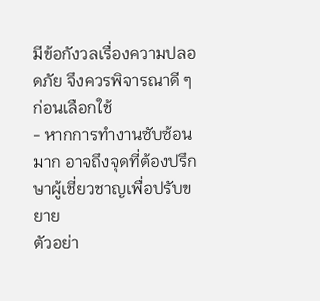มีข้อกังวลเรื่องความปลอดภัย จึงควรพิจารณาดี ๆ ก่อนเลือกใช้
- หากการทำงานซับซ้อนมาก อาจถึงจุดที่ต้องปรึกษาผู้เชี่ยวชาญเพื่อปรับขยาย
ตัวอย่า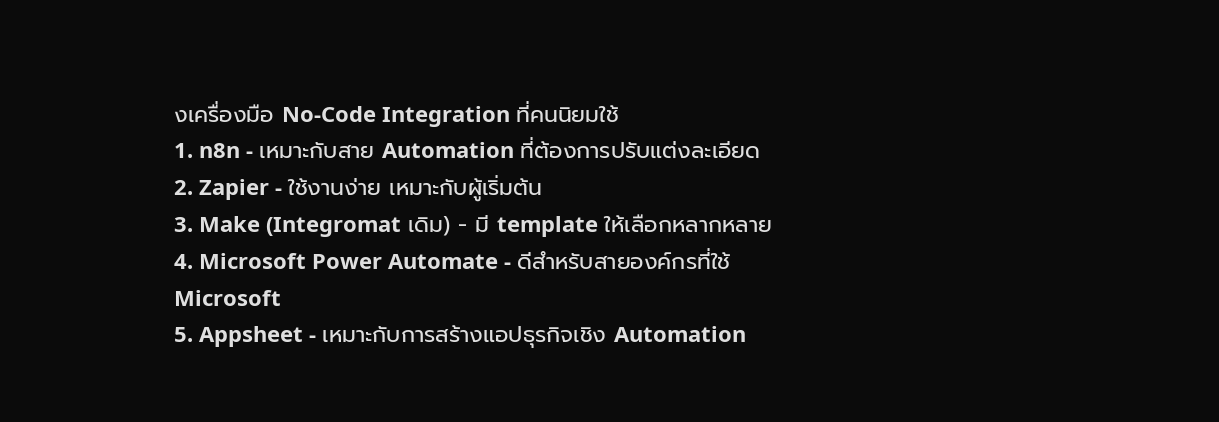งเครื่องมือ No-Code Integration ที่คนนิยมใช้
1. n8n - เหมาะกับสาย Automation ที่ต้องการปรับแต่งละเอียด
2. Zapier - ใช้งานง่าย เหมาะกับผู้เริ่มต้น
3. Make (Integromat เดิม) - มี template ให้เลือกหลากหลาย
4. Microsoft Power Automate - ดีสำหรับสายองค์กรที่ใช้ Microsoft
5. Appsheet - เหมาะกับการสร้างแอปธุรกิจเชิง Automation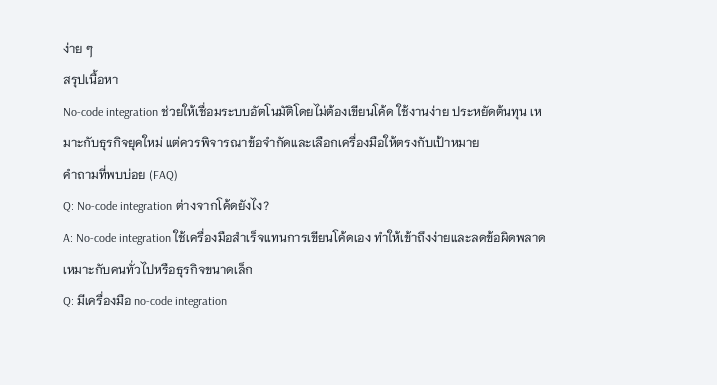ง่าย ๆ
สรุปเนื้อหา
No-code integration ช่วยให้เชื่อมระบบอัตโนมัติโดยไม่ต้องเขียนโค้ด ใช้งานง่าย ประหยัดต้นทุน เหมาะกับธุรกิจยุคใหม่ แต่ควรพิจารณาข้อจำกัดและเลือกเครื่องมือให้ตรงกับเป้าหมาย
คำถามที่พบบ่อย (FAQ)
Q: No-code integration ต่างจากโค้ดยังไง?
A: No-code integration ใช้เครื่องมือสำเร็จแทนการเขียนโค้ดเอง ทำให้เข้าถึงง่ายและลดข้อผิดพลาด เหมาะกับคนทั่วไปหรือธุรกิจขนาดเล็ก
Q: มีเครื่องมือ no-code integration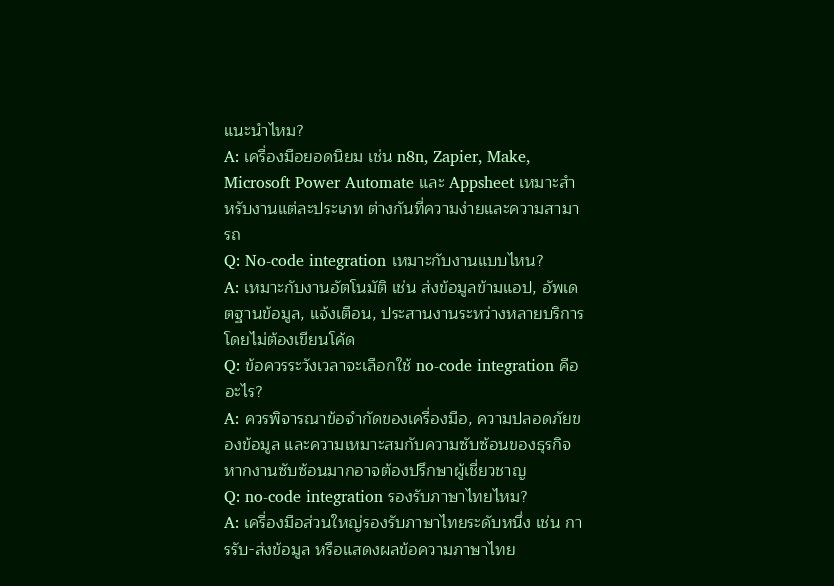แนะนำไหม?
A: เครื่องมือยอดนิยม เช่น n8n, Zapier, Make, Microsoft Power Automate และ Appsheet เหมาะสำหรับงานแต่ละประเภท ต่างกันที่ความง่ายและความสามารถ
Q: No-code integration เหมาะกับงานแบบไหน?
A: เหมาะกับงานอัตโนมัติ เช่น ส่งข้อมูลข้ามแอป, อัพเดตฐานข้อมูล, แจ้งเตือน, ประสานงานระหว่างหลายบริการโดยไม่ต้องเขียนโค้ด
Q: ข้อควรระวังเวลาจะเลือกใช้ no-code integration คืออะไร?
A: ควรพิจารณาข้อจำกัดของเครื่องมือ, ความปลอดภัยของข้อมูล และความเหมาะสมกับความซับซ้อนของธุรกิจ หากงานซับซ้อนมากอาจต้องปรึกษาผู้เชี่ยวชาญ
Q: no-code integration รองรับภาษาไทยไหม?
A: เครื่องมือส่วนใหญ่รองรับภาษาไทยระดับหนึ่ง เช่น การรับ-ส่งข้อมูล หรือแสดงผลข้อความภาษาไทย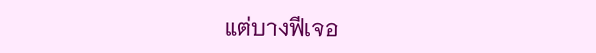แต่บางฟีเจอ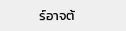ร์อาจต้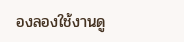องลองใช้งานดู